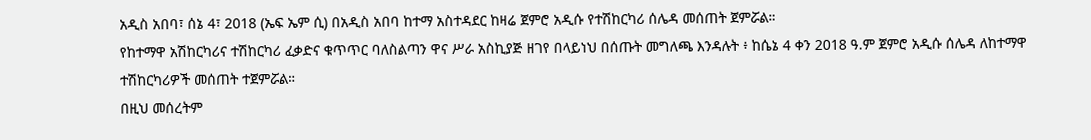አዲስ አበባ፣ ሰኔ 4፣ 2018 (ኤፍ ኤም ሲ) በአዲስ አበባ ከተማ አስተዳደር ከዛሬ ጀምሮ አዲሱ የተሽከርካሪ ሰሌዳ መሰጠት ጀምሯል።
የከተማዋ አሽከርካሪና ተሽከርካሪ ፈቃድና ቁጥጥር ባለስልጣን ዋና ሥራ አስኪያጅ ዘገየ በላይነህ በሰጡት መግለጫ እንዳሉት ፥ ከሴኔ 4 ቀን 2018 ዓ.ም ጀምሮ አዲሱ ሰሌዳ ለከተማዋ ተሽከርካሪዎች መሰጠት ተጀምሯል።
በዚህ መሰረትም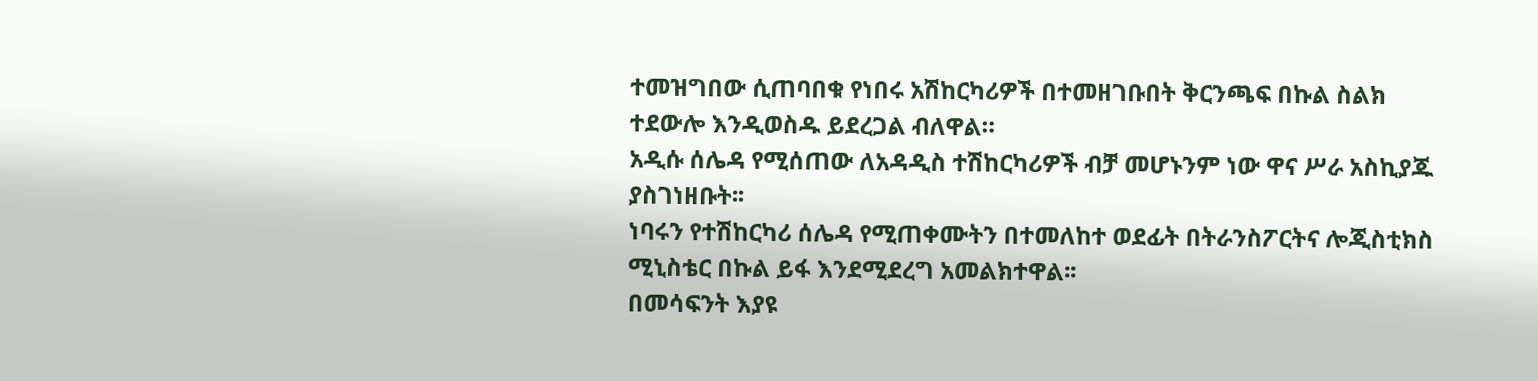ተመዝግበው ሲጠባበቁ የነበሩ አሽከርካሪዎች በተመዘገቡበት ቅርንጫፍ በኩል ስልክ ተደውሎ እንዲወስዱ ይደረጋል ብለዋል።
አዲሱ ሰሌዳ የሚሰጠው ለአዳዲስ ተሽከርካሪዎች ብቻ መሆኑንም ነው ዋና ሥራ አስኪያጁ ያስገነዘቡት፡፡
ነባሩን የተሽከርካሪ ሰሌዳ የሚጠቀሙትን በተመለከተ ወደፊት በትራንስፖርትና ሎጂስቲክስ ሚኒስቴር በኩል ይፋ እንደሚደረግ አመልክተዋል፡፡
በመሳፍንት እያዩ